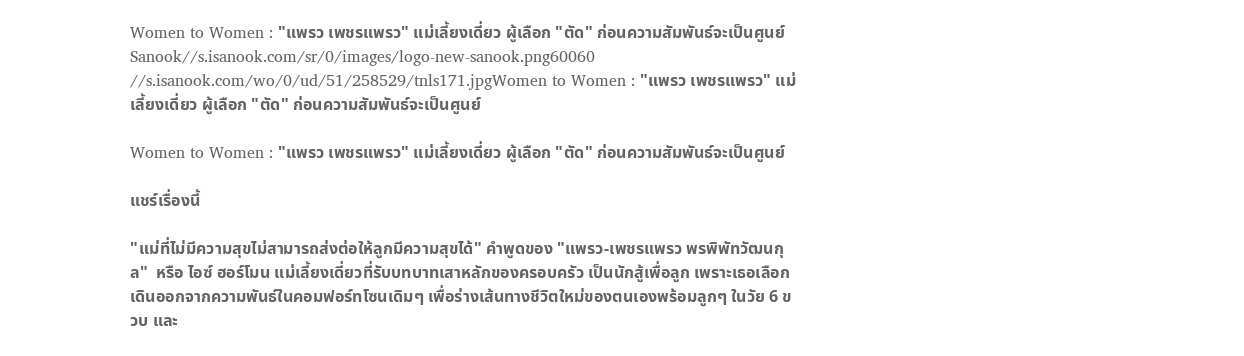Women to Women : "แพรว เพชรแพรว" แม่เลี้ยงเดี่ยว ผู้เลือก "ตัด" ก่อนความสัมพันธ์จะเป็นศูนย์
Sanook//s.isanook.com/sr/0/images/logo-new-sanook.png60060
//s.isanook.com/wo/0/ud/51/258529/tnls171.jpgWomen to Women : "แพรว เพชรแพรว" แม่เลี้ยงเดี่ยว ผู้เลือก "ตัด" ก่อนความสัมพันธ์จะเป็นศูนย์

Women to Women : "แพรว เพชรแพรว" แม่เลี้ยงเดี่ยว ผู้เลือก "ตัด" ก่อนความสัมพันธ์จะเป็นศูนย์

แชร์เรื่องนี้

"แม่ที่ไม่มีความสุขไม่สามารถส่งต่อให้ลูกมีความสุขได้" คำพูดของ "แพรว-เพชรแพรว พรพิพัทวัฒนกุล"  หรือ ไอซ์ ฮอร์โมน แม่เลี้ยงเดี่ยวที่รับบทบาทเสาหลักของครอบครัว เป็นนักสู้เพื่อลูก เพราะเธอเลือกเดินออกจากความพันธ์ในคอมฟอร์ทโซนเดิมๆ เพื่อร่างเส้นทางชีวิตใหม่ของตนเองพร้อมลูกๆ ในวัย 6 ขวบ และ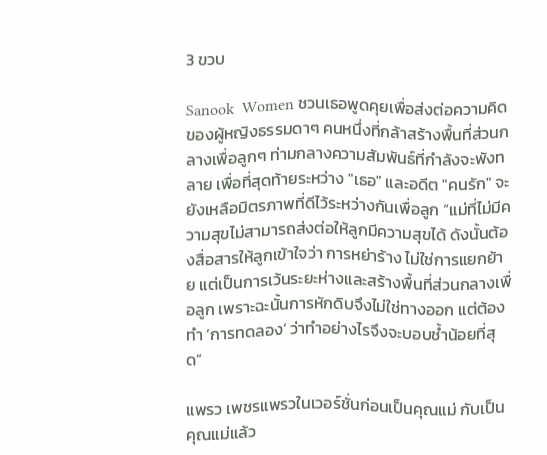3 ขวบ

Sanook  Women ชวนเธอพูดคุยเพื่อส่งต่อความคิดของผู้หญิงธรรมดาๆ คนหนึ่งที่กล้าสร้างพื้นที่ส่วนกลางเพื่อลูกๆ ท่ามกลางความสัมพันธ์ที่กำลังจะพังทลาย เพื่อที่สุดท้ายระหว่าง "เธอ" และอดีต "คนรัก" จะยังเหลือมิตรภาพที่ดีไว้ระหว่างกันเพื่อลูก “แม่ที่ไม่มีความสุขไม่สามารถส่งต่อให้ลูกมีความสุขได้ ดังนั้นต้องสื่อสารให้ลูกเข้าใจว่า การหย่าร้าง ไม่ใช่การแยกย้าย แต่เป็นการเว้นระยะห่างและสร้างพื้นที่ส่วนกลางเพื่อลูก เพราะฉะนั้นการหักดิบจึงไม่ใช่ทางออก แต่ต้องทำ ‘การทดลอง’ ว่าทำอย่างไรจึงจะบอบช้ำน้อยที่สุด”

แพรว เพชรแพรวในเวอร์ชั่นก่อนเป็นคุณแม่ กับเป็นคุณแม่แล้ว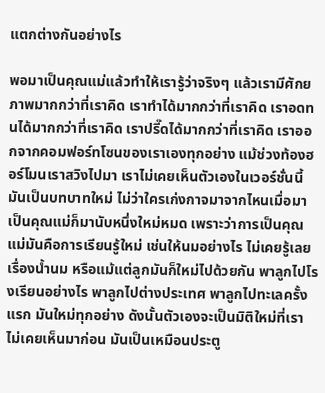แตกต่างกันอย่างไร

พอมาเป็นคุณแม่แล้วทำให้เรารู้ว่าจริงๆ แล้วเรามีศักยภาพมากกว่าที่เราคิด เราทำได้มากกว่าที่เราคิด เราอดทนได้มากกว่าที่เราคิด เราปรี๊ดได้มากกว่าที่เราคิด เราออกจากคอมฟอร์ทโซนของเราเองทุกอย่าง แม้ช่วงท้องฮอร์โมนเราสวิงไปมา เราไม่เคยเห็นตัวเองในเวอร์ชั่นนี้มันเป็นบทบาทใหม่ ไม่ว่าใครเก่งกาจมาจากไหนเมื่อมาเป็นคุณแม่ก็มานับหนึ่งใหม่หมด เพราะว่าการเป็นคุณแม่มันคือการเรียนรู้ใหม่ เช่นให้นมอย่างไร ไม่เคยรู้เลยเรื่องน้ำนม หรือแม้แต่ลูกมันก็ใหม่ไปด้วยกัน พาลูกไปโรงเรียนอย่างไร พาลูกไปต่างประเทศ พาลูกไปทะเลครั้งแรก มันใหม่ทุกอย่าง ดังนั้นตัวเองจะเป็นมิติใหม่ที่เราไม่เคยเห็นมาก่อน มันเป็นเหมือนประตู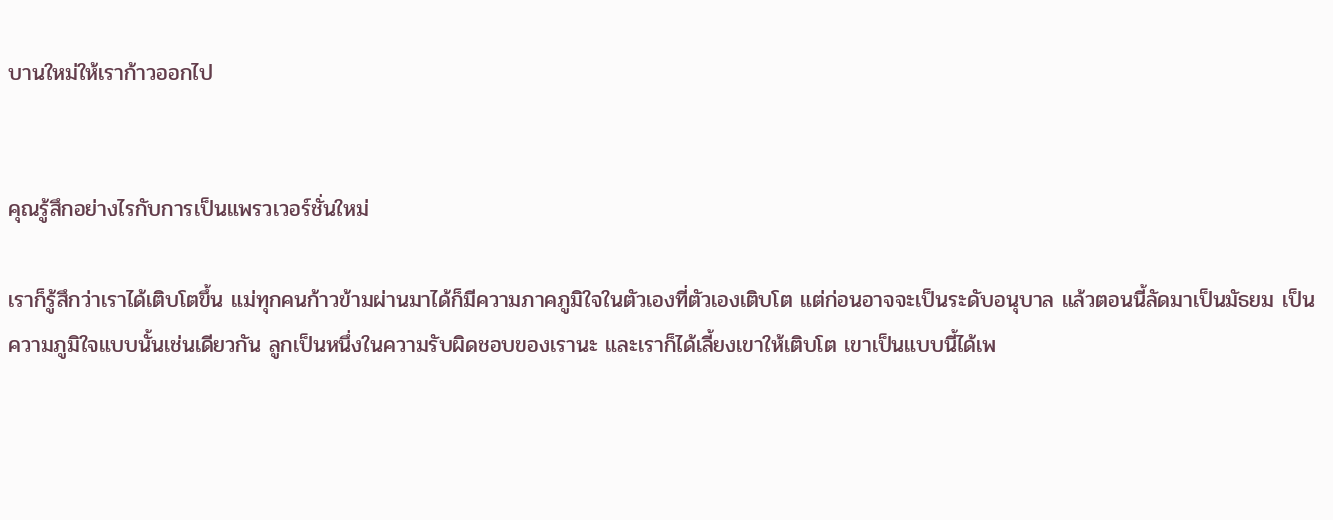บานใหม่ให้เราก้าวออกไป


คุณรู้สึกอย่างไรกับการเป็นแพรวเวอร์ชั่นใหม่

เราก็รู้สึกว่าเราได้เติบโตขึ้น แม่ทุกคนก้าวข้ามผ่านมาได้ก็มีความภาคภูมิใจในตัวเองที่ตัวเองเติบโต แต่ก่อนอาจจะเป็นระดับอนุบาล แล้วตอนนี้ลัดมาเป็นมัธยม เป็นความภูมิใจแบบนั้นเช่นเดียวกัน ลูกเป็นหนึ่งในความรับผิดชอบของเรานะ และเราก็ได้เลี้ยงเขาให้เติบโต เขาเป็นแบบนี้ได้เพ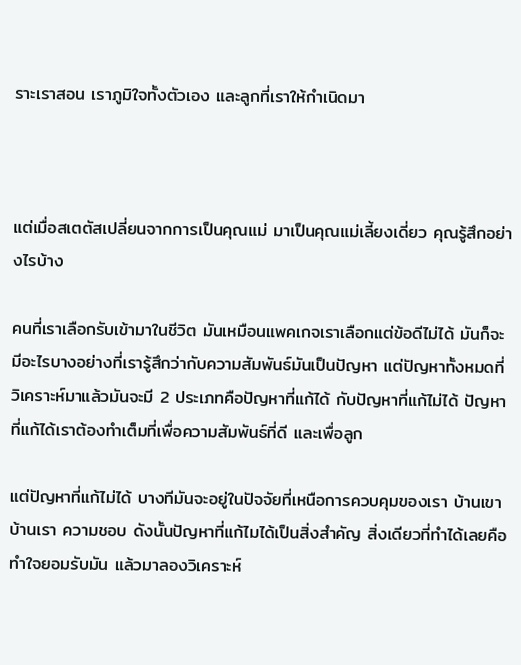ราะเราสอน เราภูมิใจทั้งตัวเอง และลูกที่เราให้กำเนิดมา



แต่เมื่อสเตตัสเปลี่ยนจากการเป็นคุณแม่ มาเป็นคุณแม่เลี้ยงเดี่ยว คุณรู้สึกอย่างไรบ้าง

คนที่เราเลือกรับเข้ามาในชีวิต มันเหมือนแพคเกจเราเลือกแต่ข้อดีไม่ได้ มันก็จะมีอะไรบางอย่างที่เรารู้สึกว่ากับความสัมพันธ์มันเป็นปัญหา แต่ปัญหาทั้งหมดที่วิเคราะห์มาแล้วมันจะมี 2 ประเภทคือปัญหาที่แก้ได้ กับปัญหาที่แก้ไม่ได้ ปัญหาที่แก้ได้เราต้องทำเต็มที่เพื่อความสัมพันธ์ที่ดี และเพื่อลูก

แต่ปัญหาที่แก้ไม่ได้ บางทีมันจะอยู่ในปัจจัยที่เหนือการควบคุมของเรา บ้านเขา บ้านเรา ความชอบ ดังนั้นปัญหาที่แก้ไมได้เป็นสิ่งสำคัญ สิ่งเดียวที่ทำได้เลยคือทำใจยอมรับมัน แล้วมาลองวิเคราะห์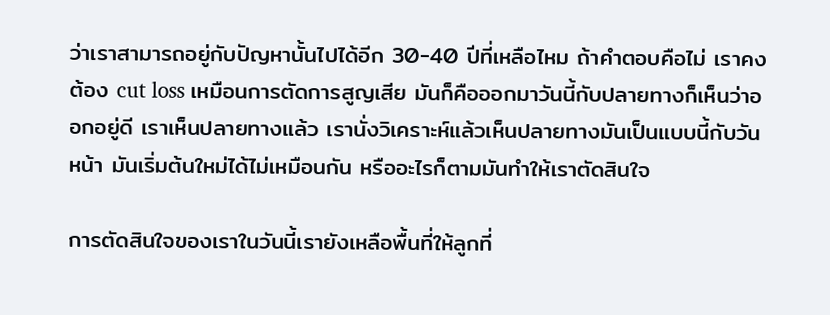ว่าเราสามารถอยู่กับปัญหานั้นไปได้อีก 30-40 ปีที่เหลือไหม ถ้าคำตอบคือไม่ เราคงต้อง cut loss เหมือนการตัดการสูญเสีย มันก็คือออกมาวันนี้กับปลายทางก็เห็นว่าออกอยู่ดี เราเห็นปลายทางแล้ว เรานั่งวิเคราะห์แล้วเห็นปลายทางมันเป็นแบบนี้กับวันหน้า มันเริ่มต้นใหม่ได้ไม่เหมือนกัน หรืออะไรก็ตามมันทำให้เราตัดสินใจ

การตัดสินใจของเราในวันนี้เรายังเหลือพื้นที่ให้ลูกที่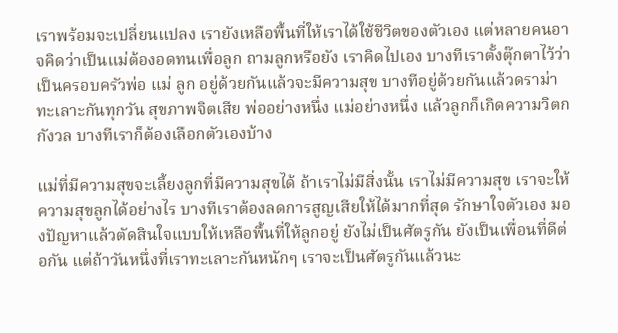เราพร้อมจะเปลี่ยนแปลง เรายังเหลือพื้นที่ให้เราได้ใช้ชีวิตของตัวเอง แต่หลายคนอาจคิดว่าเป็นแม่ต้องอดทนเพื่อลูก ถามลูกหรือยัง เราคิดไปเอง บางทีเราตั้งตุ๊กตาไว้ว่าเป็นครอบครัวพ่อ แม่ ลูก อยู่ด้วยกันแล้วจะมีความสุข บางทีอยู่ด้วยกันแล้วดราม่า ทะเลาะกันทุกวัน สุขภาพจิตเสีย พ่ออย่างหนึ่ง แม่อย่างหนึ่ง แล้วลูกก็เกิดความวิตกกังวล บางทีเราก็ต้องเลือกตัวเองบ้าง

แม่ที่มีความสุขจะเลี้ยงลูกที่มีความสุขได้ ถ้าเราไม่มีสิ่งนั้น เราไม่มีความสุข เราจะให้ความสุขลูกได้อย่างไร บางทีเราต้องลดการสูญเสียให้ได้มากที่สุด รักษาใจตัวเอง มองปัญหาแล้วตัดสินใจแบบให้เหลือพื้นที่ให้ลูกอยู่ ยังไม่เป็นศัตรูกัน ยังเป็นเพื่อนที่ดีต่อกัน แต่ถ้าวันหนึ่งที่เราทะเลาะกันหนักๆ เราจะเป็นศัตรูกันแล้วนะ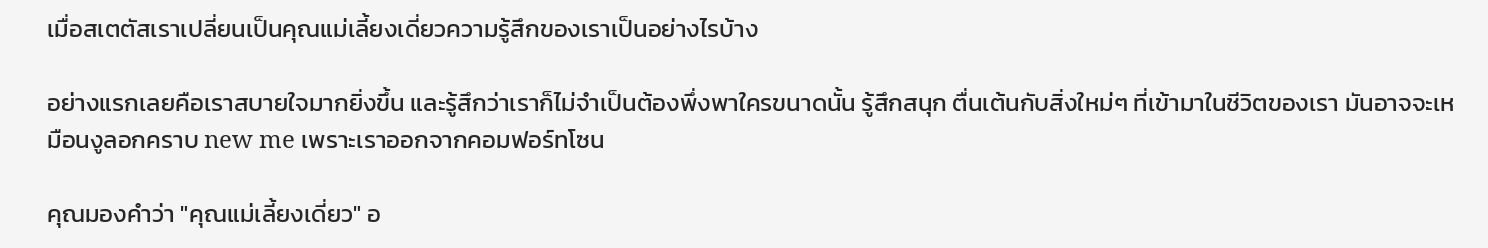เมื่อสเตตัสเราเปลี่ยนเป็นคุณแม่เลี้ยงเดี่ยวความรู้สึกของเราเป็นอย่างไรบ้าง

อย่างแรกเลยคือเราสบายใจมากยิ่งขึ้น และรู้สึกว่าเราก็ไม่จำเป็นต้องพึ่งพาใครขนาดนั้น รู้สึกสนุก ตื่นเต้นกับสิ่งใหม่ๆ ที่เข้ามาในชีวิตของเรา มันอาจจะเหมือนงูลอกคราบ new me เพราะเราออกจากคอมฟอร์ทโซน

คุณมองคำว่า "คุณแม่เลี้ยงเดี่ยว" อ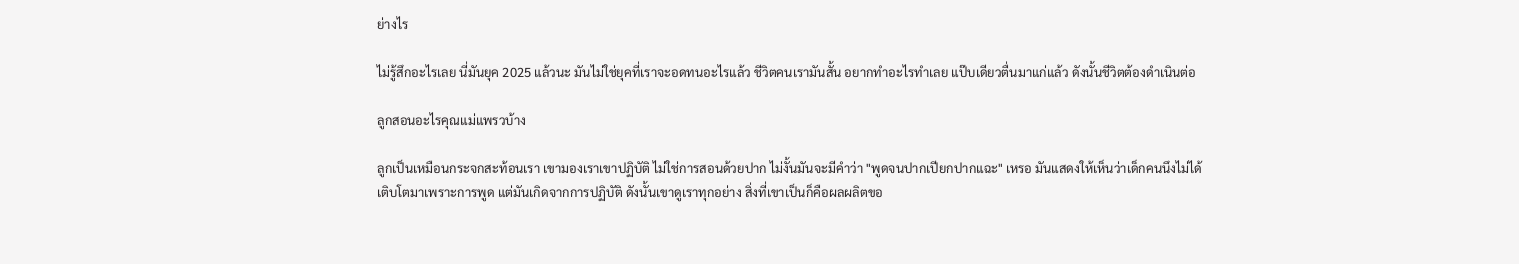ย่างไร

ไม่รู้สึกอะไรเลย นี่มันยุค 2025 แล้วนะ มันไม่ใช่ยุคที่เราจะอดทนอะไรแล้ว ชีวิตคนเรามันสั้น อยากทำอะไรทำเลย แป๊บเดียวตื่นมาแก่แล้ว ดังนั้นชีวิตต้องดำเนินต่อ

ลูกสอนอะไรคุณแม่แพรวบ้าง

ลูกเป็นเหมือนกระจกสะท้อนเรา เขามองเราเขาปฏิบัติ ไม่ใช่การสอนด้วยปาก ไม่งั้นมันจะมีคำว่า "พูดจนปากเปียกปากแฉะ" เหรอ มันแสดงให้เห็นว่าเด็กคนนึงไม่ได้เติบโตมาเพราะการพูด แต่มันเกิดจากการปฏิบัติ ดังนั้นเขาดูเราทุกอย่าง สิ่งที่เขาเป็นก็คือผลผลิตขอ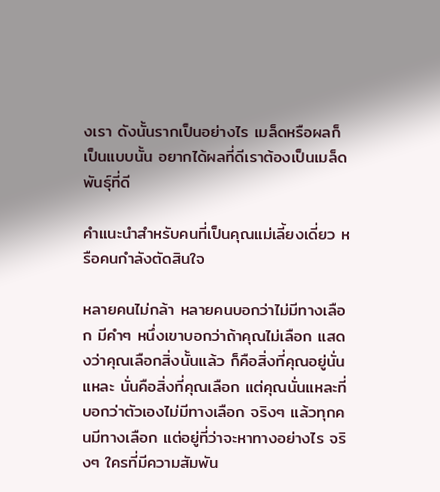งเรา ดังนั้นรากเป็นอย่างไร เมล็ดหรือผลก็เป็นแบบนั้น อยากได้ผลที่ดีเราต้องเป็นเมล็ดพันธุ์ที่ดี

คำแนะนำสำหรับคนที่เป็นคุณแม่เลี้ยงเดี่ยว หรือคนกำลังตัดสินใจ

หลายคนไม่กล้า หลายคนบอกว่าไม่มีทางเลือก มีคำๆ หนึ่งเขาบอกว่าถ้าคุณไม่เลือก แสดงว่าคุณเลือกสิ่งนั้นแล้ว ก็คือสิ่งที่คุณอยู่นั่นแหละ นั่นคือสิ่งที่คุณเลือก แต่คุณนั่นแหละที่บอกว่าตัวเองไม่มีทางเลือก จริงๆ แล้วทุกคนมีทางเลือก แต่อยู่ที่ว่าจะหาทางอย่างไร จริงๆ ใครที่มีความสัมพัน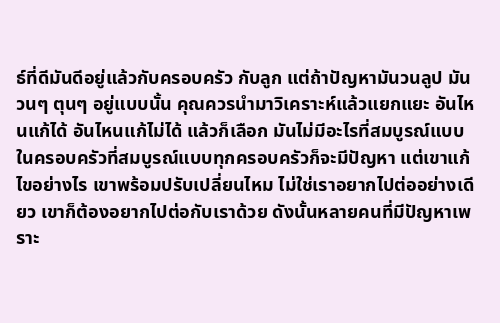ธ์ที่ดีมันดีอยู่แล้วกับครอบครัว กับลูก แต่ถ้าปัญหามันวนลูป มันวนๆ ตุนๆ อยู่แบบนั้น คุณควรนำมาวิเคราะห์แล้วแยกแยะ อันไหนแก้ได้ อันไหนแก้ไม่ได้ แล้วก็เลือก มันไม่มีอะไรที่สมบูรณ์แบบ ในครอบครัวที่สมบูรณ์แบบทุกครอบครัวก็จะมีปัญหา แต่เขาแก้ไขอย่างไร เขาพร้อมปรับเปลี่ยนไหม ไม่ใช่เราอยากไปต่ออย่างเดียว เขาก็ต้องอยากไปต่อกับเราด้วย ดังนั้นหลายคนที่มีปัญหาเพราะ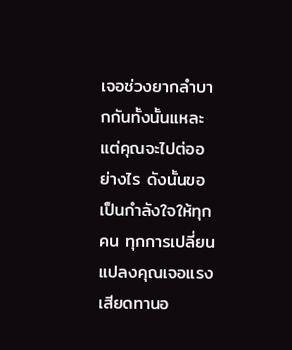เจอช่วงยากลำบากกันทั้งนั้นแหละ แต่คุณจะไปต่ออย่างไร ดังนั้นขอเป็นกำลังใจให้ทุกคน ทุกการเปลี่ยนแปลงคุณเจอแรงเสียดทานอ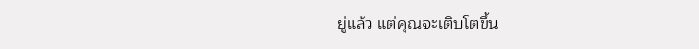ยู่แล้ว แต่คุณจะเติบโตขึ้น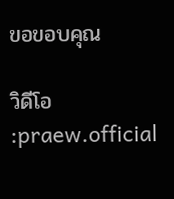ขอขอบคุณ

วิดีโอ :praew.official